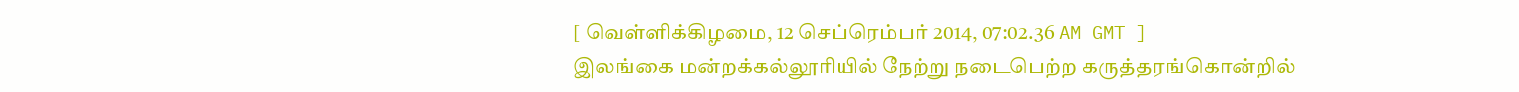[ வெள்ளிக்கிழமை, 12 செப்ரெம்பர் 2014, 07:02.36 AM GMT ]
இலங்கை மன்றக்கல்லூரியில் நேற்று நடைபெற்ற கருத்தரங்கொன்றில்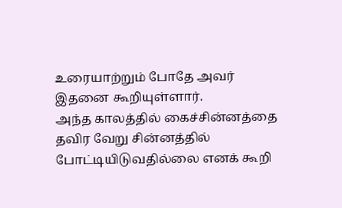உரையாற்றும் போதே அவர் இதனை கூறியுள்ளார்.
அந்த காலத்தில் கைச்சின்னத்தை தவிர வேறு சின்னத்தில் போட்டியிடுவதில்லை எனக் கூறி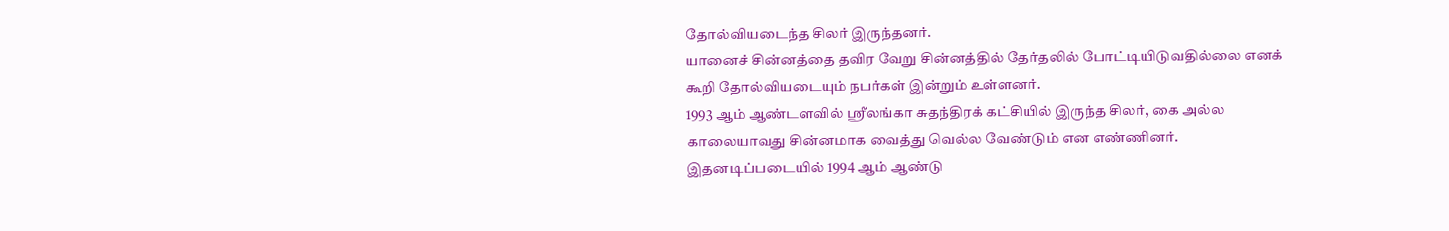தோல்வியடைந்த சிலர் இருந்தனர்.
யானைச் சின்னத்தை தவிர வேறு சின்னத்தில் தேர்தலில் போட்டியிடுவதில்லை எனக் கூறி தோல்வியடையும் நபர்கள் இன்றும் உள்ளனர்.
1993 ஆம் ஆண்டளவில் ஸ்ரீலங்கா சுதந்திரக் கட்சியில் இருந்த சிலர், கை அல்ல காலையாவது சின்னமாக வைத்து வெல்ல வேண்டும் என எண்ணினர்.
இதனடிப்படையில் 1994 ஆம் ஆண்டு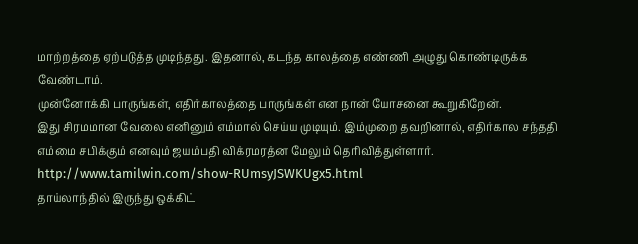மாற்றத்தை ஏற்படுத்த முடிந்தது. இதனால், கடந்த காலத்தை எண்ணி அழுது கொண்டிருக்க வேண்டாம்.
முன்னோக்கி பாருங்கள், எதிர்காலத்தை பாருங்கள் என நான் யோசனை கூறுகிறேன்.
இது சிரமமான வேலை எனினும் எம்மால் செய்ய முடியும். இம்முறை தவறினால், எதிர்கால சந்ததி எம்மை சபிக்கும் எனவும் ஜயம்பதி விக்ரமரத்ன மேலும் தெரிவித்துள்ளார்.
http://www.tamilwin.com/show-RUmsyJSWKUgx5.html
தாய்லாந்தில் இருந்து ஒக்கிட்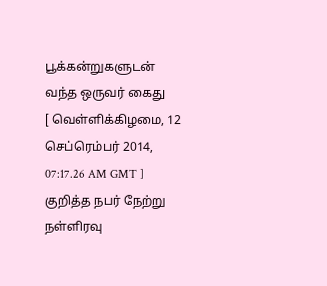பூக்கன்றுகளுடன் வந்த ஒருவர் கைது
[ வெள்ளிக்கிழமை, 12 செப்ரெம்பர் 2014, 07:17.26 AM GMT ]
குறித்த நபர் நேற்று நள்ளிரவு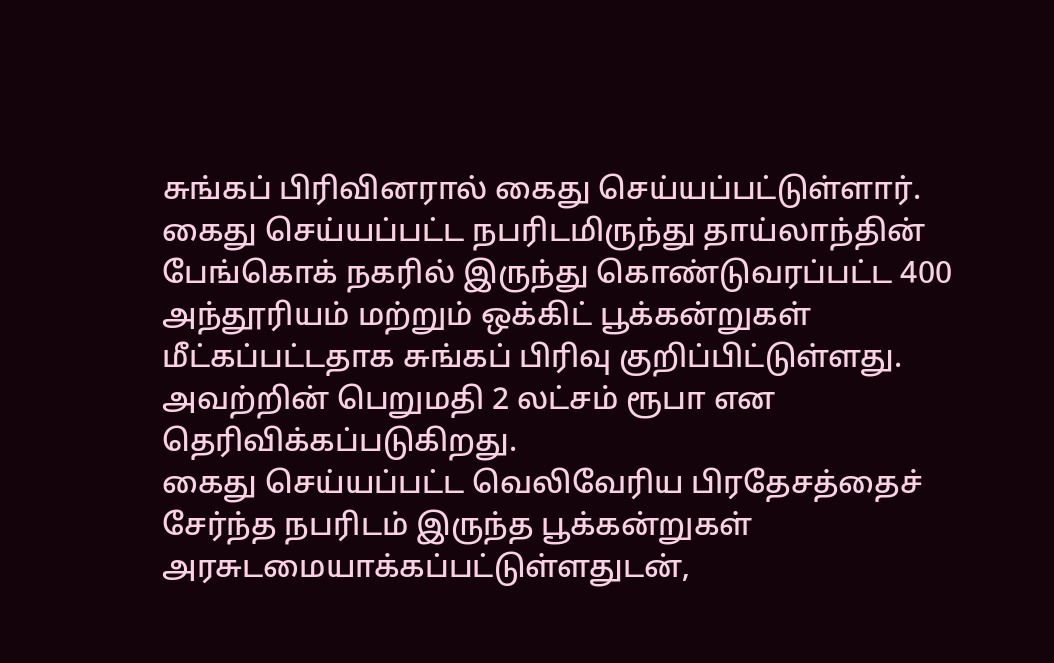சுங்கப் பிரிவினரால் கைது செய்யப்பட்டுள்ளார்.
கைது செய்யப்பட்ட நபரிடமிருந்து தாய்லாந்தின் பேங்கொக் நகரில் இருந்து கொண்டுவரப்பட்ட 400 அந்தூரியம் மற்றும் ஒக்கிட் பூக்கன்றுகள் மீட்கப்பட்டதாக சுங்கப் பிரிவு குறிப்பிட்டுள்ளது.
அவற்றின் பெறுமதி 2 லட்சம் ரூபா என தெரிவிக்கப்படுகிறது.
கைது செய்யப்பட்ட வெலிவேரிய பிரதேசத்தைச் சேர்ந்த நபரிடம் இருந்த பூக்கன்றுகள் அரசுடமையாக்கப்பட்டுள்ளதுடன்,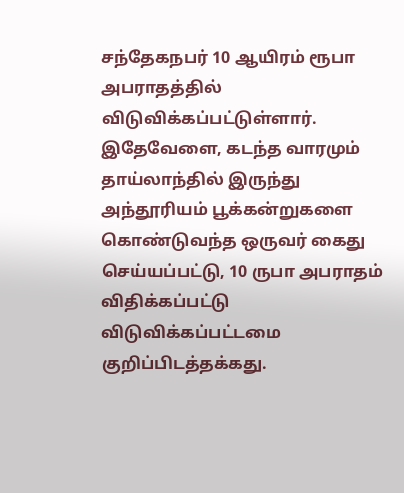சந்தேகநபர் 10 ஆயிரம் ரூபா அபராதத்தில் விடுவிக்கப்பட்டுள்ளார்.
இதேவேளை, கடந்த வாரமும் தாய்லாந்தில் இருந்து அந்தூரியம் பூக்கன்றுகளை கொண்டுவந்த ஒருவர் கைது செய்யப்பட்டு, 10 ருபா அபராதம் விதிக்கப்பட்டு விடுவிக்கப்பட்டமை குறிப்பிடத்தக்கது.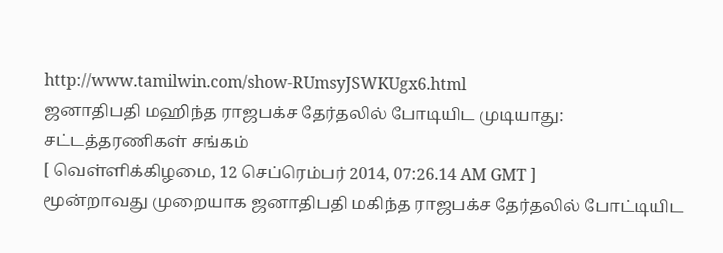http://www.tamilwin.com/show-RUmsyJSWKUgx6.html
ஜனாதிபதி மஹிந்த ராஜபக்ச தேர்தலில் போடியிட முடியாது: சட்டத்தரணிகள் சங்கம்
[ வெள்ளிக்கிழமை, 12 செப்ரெம்பர் 2014, 07:26.14 AM GMT ]
மூன்றாவது முறையாக ஜனாதிபதி மகிந்த ராஜபக்ச தேர்தலில் போட்டியிட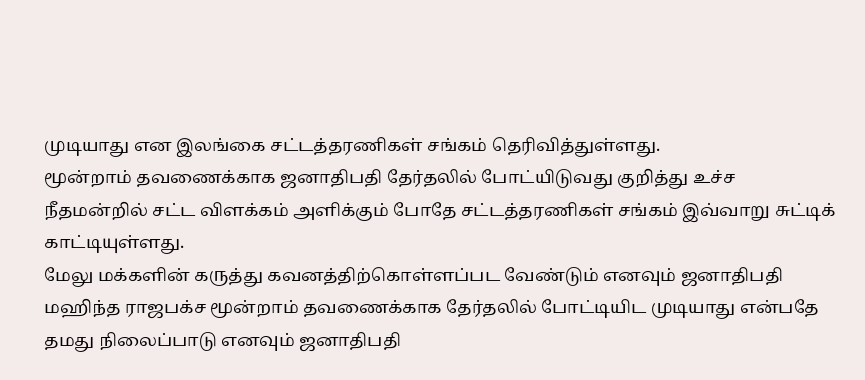முடியாது என இலங்கை சட்டத்தரணிகள் சங்கம் தெரிவித்துள்ளது.
மூன்றாம் தவணைக்காக ஜனாதிபதி தேர்தலில் போட்யிடுவது குறித்து உச்ச நீதமன்றில் சட்ட விளக்கம் அளிக்கும் போதே சட்டத்தரணிகள் சங்கம் இவ்வாறு சுட்டிக் காட்டியுள்ளது.
மேலு மக்களின் கருத்து கவனத்திற்கொள்ளப்பட வேண்டும் எனவும் ஜனாதிபதி மஹிந்த ராஜபக்ச மூன்றாம் தவணைக்காக தேர்தலில் போட்டியிட முடியாது என்பதே தமது நிலைப்பாடு எனவும் ஜனாதிபதி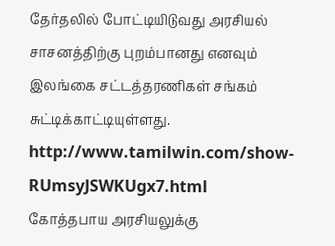தேர்தலில் போட்டியிடுவது அரசியல் சாசனத்திற்கு புறம்பானது எனவும் இலங்கை சட்டத்தரணிகள் சங்கம் சுட்டிக்காட்டியுள்ளது.
http://www.tamilwin.com/show-RUmsyJSWKUgx7.html
கோத்தபாய அரசியலுக்கு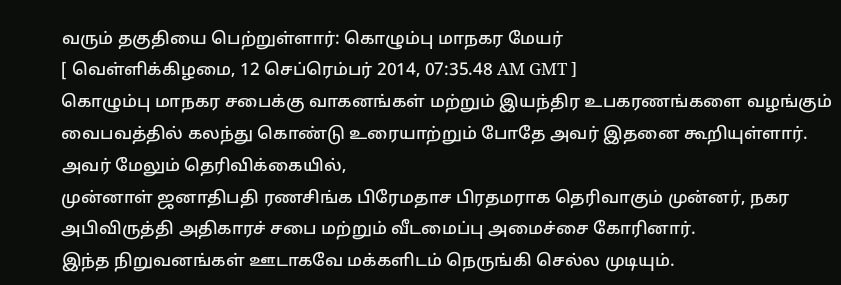வரும் தகுதியை பெற்றுள்ளார்: கொழும்பு மாநகர மேயர்
[ வெள்ளிக்கிழமை, 12 செப்ரெம்பர் 2014, 07:35.48 AM GMT ]
கொழும்பு மாநகர சபைக்கு வாகனங்கள் மற்றும் இயந்திர உபகரணங்களை வழங்கும் வைபவத்தில் கலந்து கொண்டு உரையாற்றும் போதே அவர் இதனை கூறியுள்ளார்.
அவர் மேலும் தெரிவிக்கையில்,
முன்னாள் ஜனாதிபதி ரணசிங்க பிரேமதாச பிரதமராக தெரிவாகும் முன்னர், நகர அபிவிருத்தி அதிகாரச் சபை மற்றும் வீடமைப்பு அமைச்சை கோரினார்.
இந்த நிறுவனங்கள் ஊடாகவே மக்களிடம் நெருங்கி செல்ல முடியும்.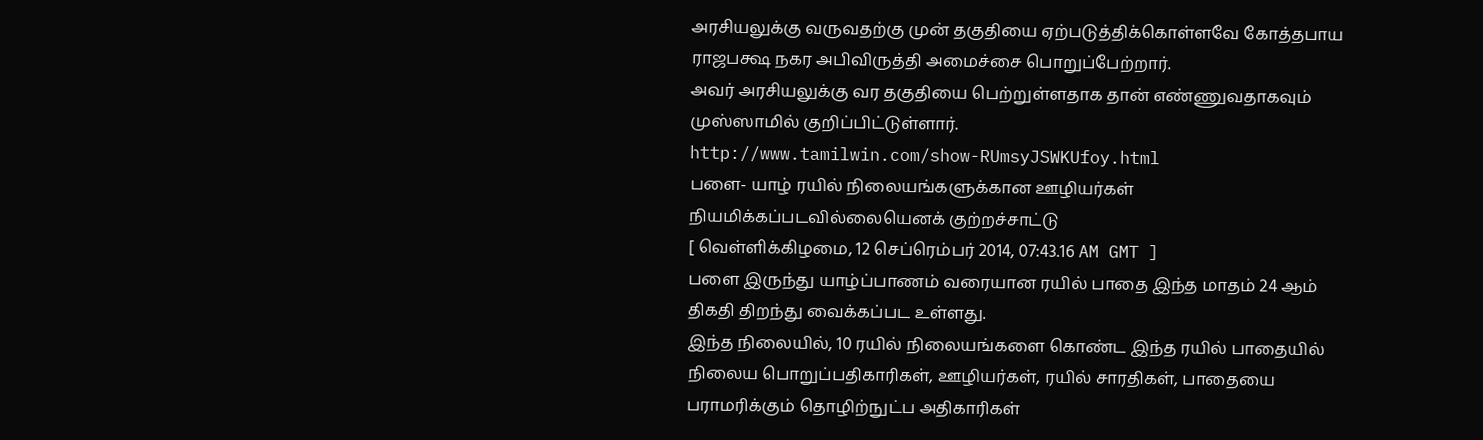அரசியலுக்கு வருவதற்கு முன் தகுதியை ஏற்படுத்திக்கொள்ளவே கோத்தபாய ராஜபக்ஷ நகர அபிவிருத்தி அமைச்சை பொறுப்பேற்றார்.
அவர் அரசியலுக்கு வர தகுதியை பெற்றுள்ளதாக தான் எண்ணுவதாகவும் முஸ்ஸாமில் குறிப்பிட்டுள்ளார்.
http://www.tamilwin.com/show-RUmsyJSWKUfoy.html
பளை- யாழ் ரயில் நிலையங்களுக்கான ஊழியர்கள் நியமிக்கப்படவில்லையெனக் குற்றச்சாட்டு
[ வெள்ளிக்கிழமை, 12 செப்ரெம்பர் 2014, 07:43.16 AM GMT ]
பளை இருந்து யாழ்ப்பாணம் வரையான ரயில் பாதை இந்த மாதம் 24 ஆம் திகதி திறந்து வைக்கப்பட உள்ளது.
இந்த நிலையில், 10 ரயில் நிலையங்களை கொண்ட இந்த ரயில் பாதையில் நிலைய பொறுப்பதிகாரிகள், ஊழியர்கள், ரயில் சாரதிகள், பாதையை பராமரிக்கும் தொழிற்நுட்ப அதிகாரிகள்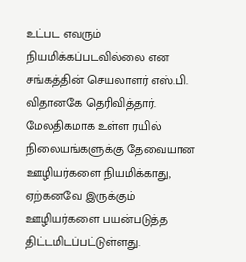உட்பட எவரும் நியமிக்கப்படவில்லை என சங்கத்தின் செயலாளர் எஸ்.பி. விதானகே தெரிவித்தார்.
மேலதிகமாக உள்ள ரயில் நிலையங்களுக்கு தேவையான ஊழியர்களை நியமிக்காது, ஏற்கனவே இருக்கும் ஊழியர்களை பயன்படுத்த திட்டமிடப்பட்டுள்ளது.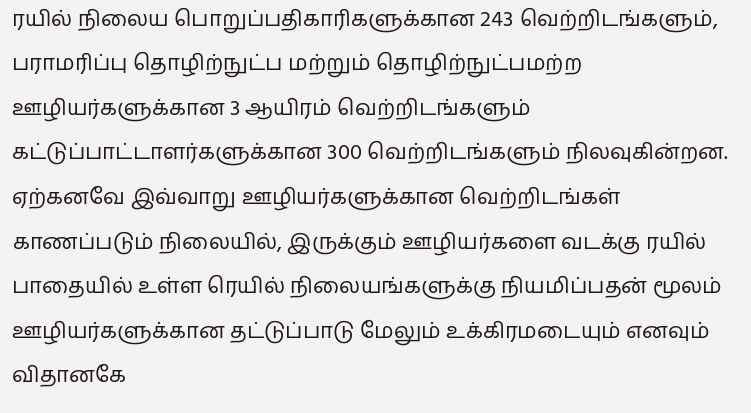ரயில் நிலைய பொறுப்பதிகாரிகளுக்கான 243 வெற்றிடங்களும், பராமரிப்பு தொழிற்நுட்ப மற்றும் தொழிற்நுட்பமற்ற ஊழியர்களுக்கான 3 ஆயிரம் வெற்றிடங்களும் கட்டுப்பாட்டாளர்களுக்கான 300 வெற்றிடங்களும் நிலவுகின்றன.
ஏற்கனவே இவ்வாறு ஊழியர்களுக்கான வெற்றிடங்கள் காணப்படும் நிலையில், இருக்கும் ஊழியர்களை வடக்கு ரயில் பாதையில் உள்ள ரெயில் நிலையங்களுக்கு நியமிப்பதன் மூலம் ஊழியர்களுக்கான தட்டுப்பாடு மேலும் உக்கிரமடையும் எனவும் விதானகே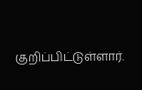குறிப்பிட்டுள்ளார்.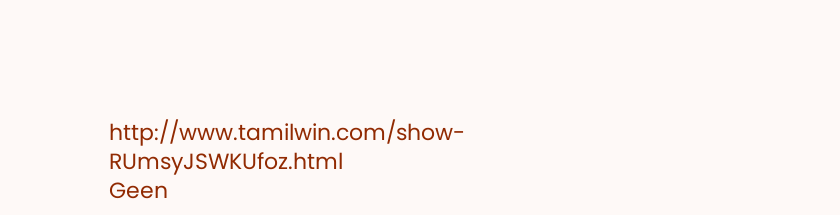http://www.tamilwin.com/show-RUmsyJSWKUfoz.html
Geen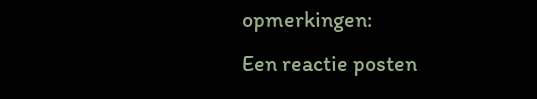opmerkingen:
Een reactie posten